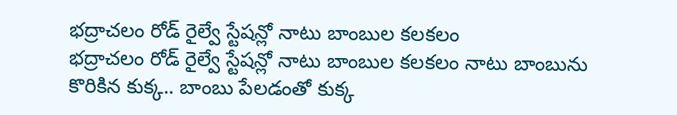భద్రాచలం రోడ్ రైల్వే స్టేషన్లో నాటు బాంబుల కలకలం
భద్రాచలం రోడ్ రైల్వే స్టేషన్లో నాటు బాంబుల కలకలం నాటు బాంబును కొరికిన కుక్క.. బాంబు పేలడంతో కుక్క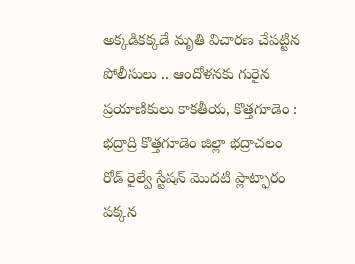అక్కడికక్కడే మృతి విచారణ చేపట్టిన పోలీసులు .. ఆందోళనకు గురైన ప్రయాణికులు కాకతీయ, కొత్తగూడెం : భద్రాద్రి కొత్తగూడెం జిల్లా భద్రాచలం రోడ్ రైల్వే స్టేషన్ మొదటి ప్లాట్ఫారం పక్కన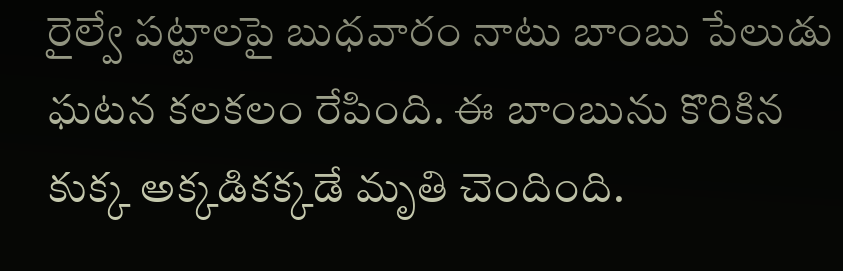రైల్వే పట్టాలపై బుధవారం నాటు బాంబు పేలుడు ఘటన కలకలం రేపింది. ఈ బాంబును కొరికిన కుక్క అక్కడికక్కడే మృతి చెందింది.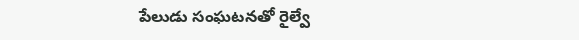పేలుడు సంఘటనతో రైల్వే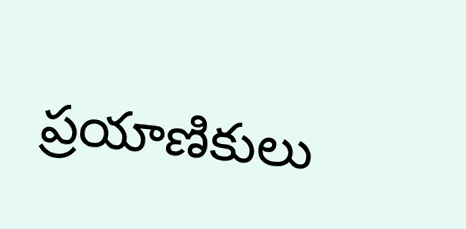ప్రయాణికులు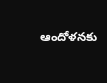ఆందోళనకు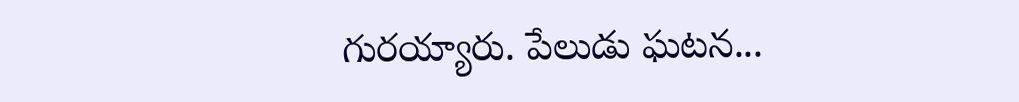గురయ్యారు. పేలుడు ఘటన...